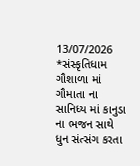13/07/2026
*સંસ્કૃતિધામ ગૌશાળા માં ગૌમાતા ના સાનિધ્ય માં કાનુડા ના ભજન સાથે ધુન સંત્સંગ કરતા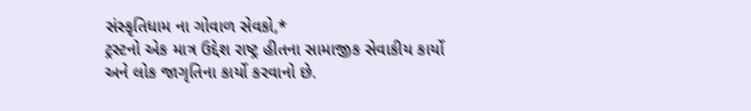સંસ્કૃતિધામ ના ગોવાળ સેવકો,*
ટ્રસ્ટનો એક માત્ર ઉદ્દેશ રાષ્ટ્ર હીતના સામાજીક સેવાકીય કાર્યો અને લોક જાગૃતિના કાર્યો કરવાનો છે.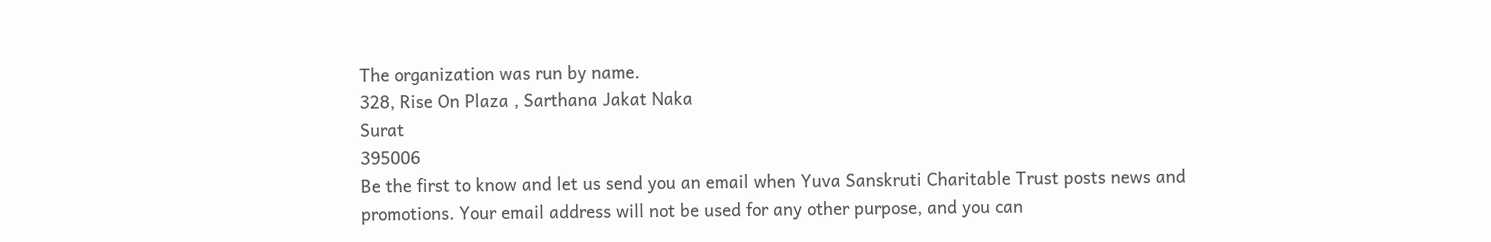The organization was run by name.
328, Rise On Plaza , Sarthana Jakat Naka
Surat
395006
Be the first to know and let us send you an email when Yuva Sanskruti Charitable Trust posts news and promotions. Your email address will not be used for any other purpose, and you can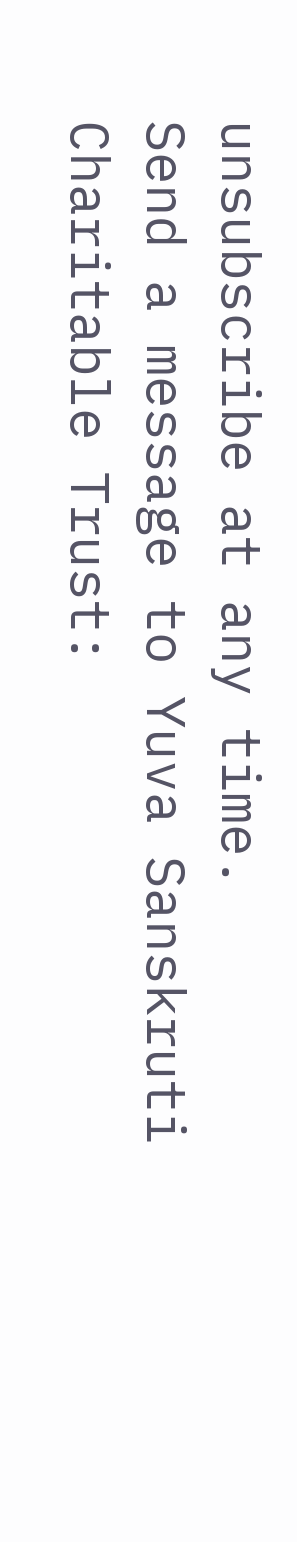unsubscribe at any time.
Send a message to Yuva Sanskruti Charitable Trust: